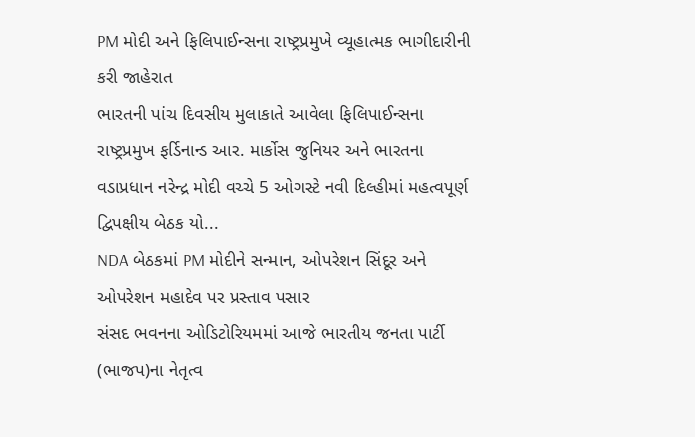PM મોદી અને ફિલિપાઈન્સના રાષ્ટ્રપ્રમુખે વ્યૂહાત્મક ભાગીદારીની કરી જાહેરાત
ભારતની પાંચ દિવસીય મુલાકાતે આવેલા ફિલિપાઈન્સના રાષ્ટ્રપ્રમુખ ફર્ડિનાન્ડ આર. માર્કોસ જુનિયર અને ભારતના વડાપ્રધાન નરેન્દ્ર મોદી વચ્ચે 5 ઓગસ્ટે નવી દિલ્હીમાં મહત્વપૂર્ણ દ્વિપક્ષીય બેઠક યો...
NDA બેઠકમાં PM મોદીને સન્માન, ઓપરેશન સિંદૂર અને ઓપરેશન મહાદેવ પર પ્રસ્તાવ પસાર
સંસદ ભવનના ઓડિટોરિયમમાં આજે ભારતીય જનતા પાર્ટી (ભાજપ)ના નેતૃત્વ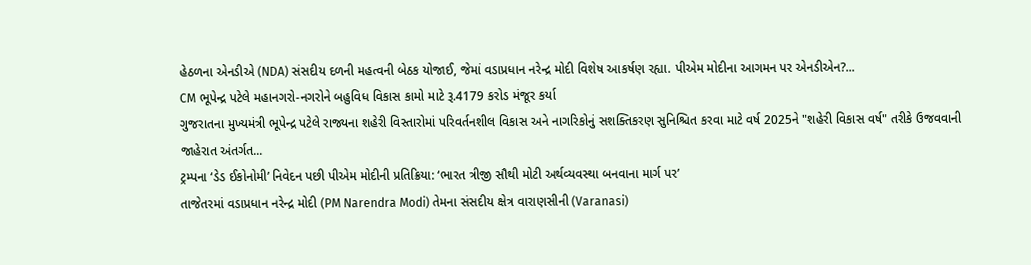હેઠળના એનડીએ (NDA) સંસદીય દળની મહત્વની બેઠક યોજાઈ, જેમાં વડાપ્રધાન નરેન્દ્ર મોદી વિશેષ આકર્ષણ રહ્યા. પીએમ મોદીના આગમન પર એનડીએન?...
CM ભૂપેન્દ્ર પટેલે મહાનગરો-નગરોને બહુવિધ વિકાસ કામો માટે રૂ.4179 કરોડ મંજૂર કર્યા
ગુજરાતના મુખ્યમંત્રી ભૂપેન્દ્ર પટેલે રાજ્યના શહેરી વિસ્તારોમાં પરિવર્તનશીલ વિકાસ અને નાગરિકોનું સશક્તિકરણ સુનિશ્ચિત કરવા માટે વર્ષ 2025ને "શહેરી વિકાસ વર્ષ" તરીકે ઉજવવાની જાહેરાત અંતર્ગત...
ટ્રમ્પના ‘ડેડ ઈકોનોમી’ નિવેદન પછી પીએમ મોદીની પ્રતિક્રિયા: ‘ભારત ત્રીજી સૌથી મોટી અર્થવ્યવસ્થા બનવાના માર્ગ પર’
તાજેતરમાં વડાપ્રધાન નરેન્દ્ર મોદી (PM Narendra Modi) તેમના સંસદીય ક્ષેત્ર વારાણસીની (Varanasi)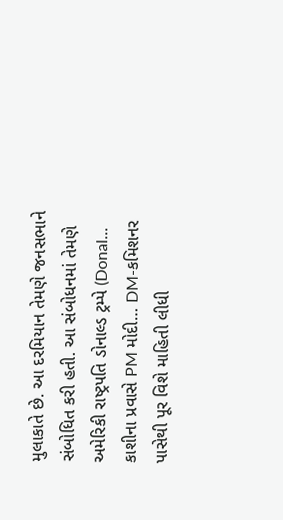મુલાકાતે છે. આ દરમિયાન તેમણે જનસભાને સંબોધિત કરી હતી. આ સંબોધનમાં તેમણે અમેરિકી રાષ્ટ્રપતિ ડોનાલ્ડ ટ્રમ્પે (Donal...
કાશીના પ્રવાસે PM મોદી… DM-કમિશનર પાસેથી પૂર વિશે માહિતી લીધી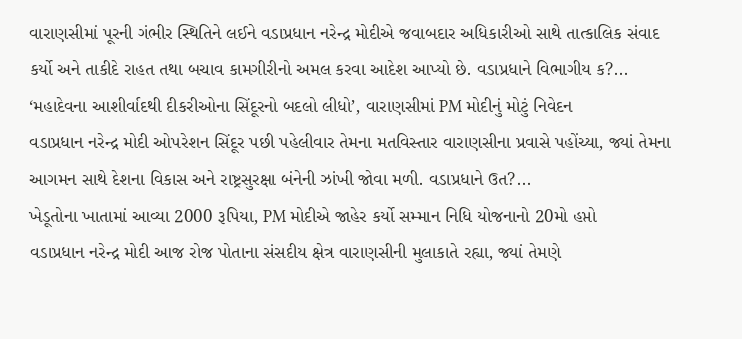વારાણસીમાં પૂરની ગંભીર સ્થિતિને લઈને વડાપ્રધાન નરેન્દ્ર મોદીએ જવાબદાર અધિકારીઓ સાથે તાત્કાલિક સંવાદ કર્યો અને તાકીદે રાહત તથા બચાવ કામગીરીનો અમલ કરવા આદેશ આપ્યો છે. વડાપ્રધાને વિભાગીય ક?...
‘મહાદેવના આશીર્વાદથી દીકરીઓના સિંદૂરનો બદલો લીધો’, વારાણસીમાં PM મોદીનું મોટું નિવેદન
વડાપ્રધાન નરેન્દ્ર મોદી ઓપરેશન સિંદૂર પછી પહેલીવાર તેમના મતવિસ્તાર વારાણસીના પ્રવાસે પહોંચ્યા, જ્યાં તેમના આગમન સાથે દેશના વિકાસ અને રાષ્ટ્રસુરક્ષા બંનેની ઝાંખી જોવા મળી. વડાપ્રધાને ઉત?...
ખેડૂતોના ખાતામાં આવ્યા 2000 રૂપિયા, PM મોદીએ જાહેર કર્યો સમ્માન નિધિ યોજનાનો 20મો હપ્તો
વડાપ્રધાન નરેન્દ્ર મોદી આજ રોજ પોતાના સંસદીય ક્ષેત્ર વારાણસીની મુલાકાતે રહ્યા, જ્યાં તેમણે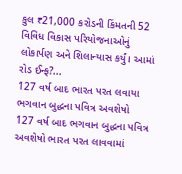કુલ ₹21,000 કરોડની કિંમતની 52 વિવિધ વિકાસ પરિયોજનાઓનું લોકાર્પણ અને શિલાન્યાસ કર્યું। આમાં રોડ ઈન્ફ?...
127 વર્ષ બાદ ભારત પરત લવાયા ભગવાન બુદ્ધના પવિત્ર અવશેષો
127 વર્ષ બાદ ભગવાન બુદ્ધના પવિત્ર અવશેષો ભારત પરત લાવવામાં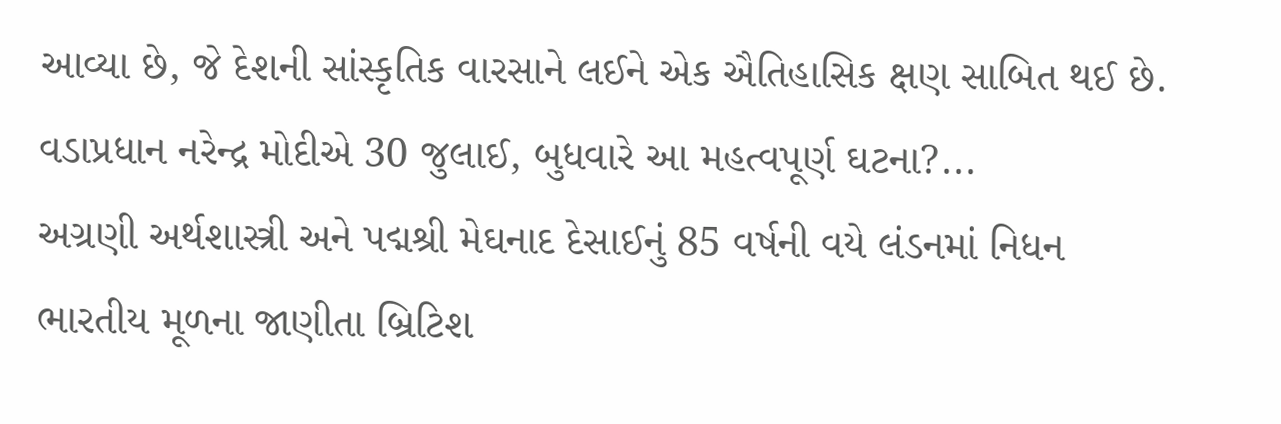આવ્યા છે, જે દેશની સાંસ્કૃતિક વારસાને લઈને એક ઐતિહાસિક ક્ષણ સાબિત થઈ છે. વડાપ્રધાન નરેન્દ્ર મોદીએ 30 જુલાઈ, બુધવારે આ મહત્વપૂર્ણ ઘટના?...
અગ્રણી અર્થશાસ્ત્રી અને પદ્મશ્રી મેઘનાદ દેસાઈનું 85 વર્ષની વયે લંડનમાં નિધન
ભારતીય મૂળના જાણીતા બ્રિટિશ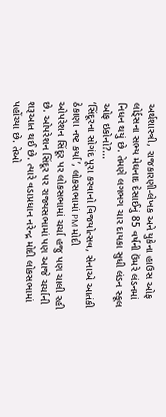અર્થશાસ્ત્રી, રાજકારણી-લેખક અને યુકેના હાઉસ ઓફ લોર્ડ્સના સભ્ય મેઘનાદ દેસાઈનું 85 વર્ષની ઉંમરે લંડનમાં નિધન થયું છે. તેમણે લગભગ ચાર દાયકા સુધી લંડન સ્કૂલ ઓફ ઇકોનો?...
‘સિંદૂરના સોગંદ પૂરા કરવાનો વિજયોત્સવ, સેનાએ આતંકી ઠેકાણા નષ્ટ કર્યા’, લોકસભામાં PM મોદી
ઓપરેશન સિંદૂર પર લોકસભામાં ચર્ચા હજુ પણ ચાલી રહી છે. ઓપરેશન સિંદૂર પર રાજ્યસભામાં પણ આજે ચર્ચાની શરૂઆત થઈ છે. ત્યારે વડાપ્રધાન નરેન્દ્ર મોદી લોકસભામાં પહોંચ્યા છે. તેઓ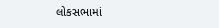લોકસભામાં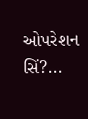ઓપરેશન સિં?...